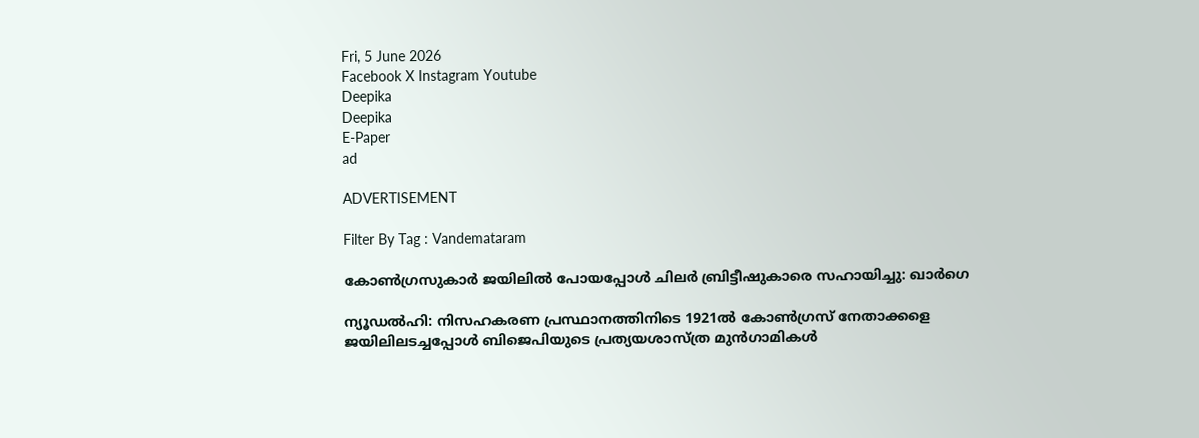Fri, 5 June 2026
Facebook X Instagram Youtube
Deepika
Deepika
E-Paper
ad

ADVERTISEMENT

Filter By Tag : Vandemataram

കോണ്‍ഗ്രസുകാർ ജയിലിൽ പോയപ്പോൾ ചിലർ ബ്രിട്ടീഷുകാരെ സഹായിച്ചു: ഖാർഗെ

ന്യൂഡൽഹി: നിസഹകരണ പ്രസ്ഥാനത്തിനിടെ 1921ൽ കോണ്‍ഗ്രസ് നേതാക്കളെ ജയിലിലടച്ചപ്പോൾ ബിജെപിയുടെ പ്രത്യയശാസ്ത്ര മുൻഗാമികൾ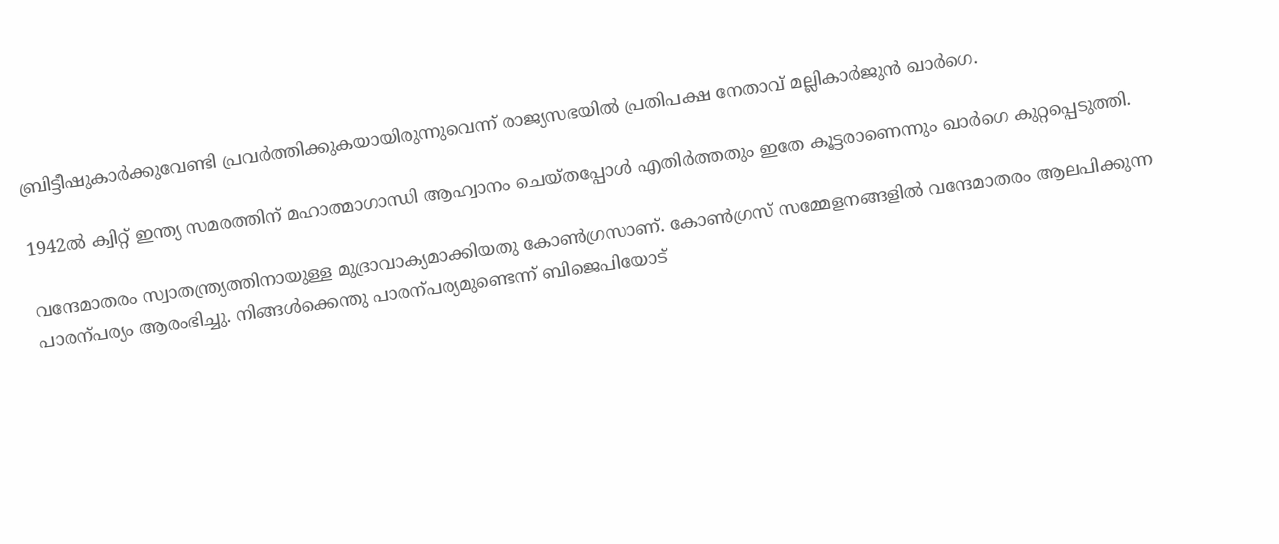ബ്രിട്ടീഷുകാർക്കുവേണ്ടി പ്രവർത്തിക്കുകയായിരുന്നുവെന്ന് രാജ്യസഭയിൽ പ്രതിപക്ഷ നേതാവ് മല്ലികാർജുൻ ഖാർഗെ.

1942ൽ ക്വിറ്റ് ഇന്ത്യ സമരത്തിന് മഹാത്മാഗാന്ധി ആഹ്വാനം ചെയ്തപ്പോൾ എതിർത്തതും ഇതേ കൂട്ടരാണെന്നും ഖാർഗെ കുറ്റപ്പെടുത്തി.

വന്ദേമാതരം സ്വാതന്ത്ര്യത്തിനായുള്ള മുദ്രാവാക്യമാക്കിയതു കോണ്‍ഗ്രസാണ്. കോണ്‍ഗ്രസ് സമ്മേളനങ്ങളിൽ വന്ദേമാതരം ആലപിക്കുന്ന പാരന്പര്യം ആരംഭിച്ചു. നിങ്ങൾക്കെന്തു പാരന്പര്യമുണ്ടെന്ന് ബിജെപിയോട്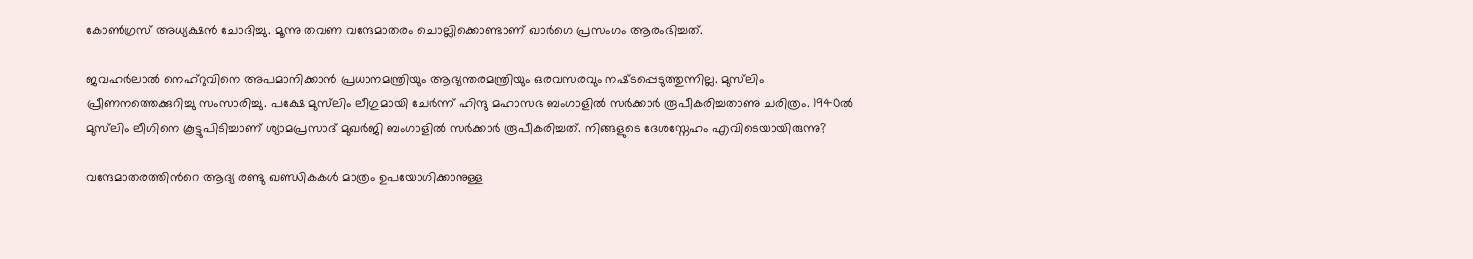കോണ്‍ഗ്രസ് അധ്യക്ഷൻ ചോദിച്ചു. മൂന്നു തവണ വന്ദേമാതരം ചൊല്ലിക്കൊണ്ടാണ് ഖാർഗെ പ്രസംഗം ആരംഭിച്ചത്.

ജവഹർലാൽ നെഹ്റുവിനെ അപമാനിക്കാൻ പ്രധാനമന്ത്രിയും ആഭ്യന്തരമന്ത്രിയും ഒരവസരവും നഷ്‌‌ടപ്പെടുത്തുന്നില്ല. മുസ്‌ലിം പ്രീണനത്തെക്കുറിച്ചു സംസാരിച്ചു. പക്ഷേ മുസ്‌ലിം ലീഗുമായി ചേർന്ന് ഹിന്ദു മഹാസഭ ബംഗാളിൽ സർക്കാർ രൂപീകരിച്ചതാണു ചരിത്രം. 1940ൽ മുസ്‌ലിം ലീഗിനെ കൂട്ടുപിടിച്ചാണ് ശ്യാമപ്രസാദ് മുഖർജി ബംഗാളിൽ സർക്കാർ രൂപീകരിച്ചത്. നിങ്ങളുടെ ദേശസ്നേഹം എവിടെയായിരുന്നു?

വന്ദേമാതരത്തിന്‍റെ ആദ്യ രണ്ടു ഖണ്ഡികകൾ മാത്രം ഉപയോഗിക്കാനുള്ള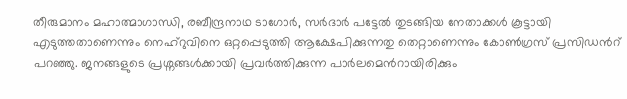തീരുമാനം മഹാത്മാഗാന്ധി, രബീന്ദ്രനാഥ ടാഗോർ, സർദാർ പട്ടേൽ തുടങ്ങിയ നേതാക്കൾ കൂട്ടായി എടുത്തതാണെന്നും നെഹ്റുവിനെ ഒറ്റപ്പെടുത്തി ആക്ഷേപിക്കുന്നതു തെറ്റാണെന്നും കോണ്‍ഗ്രസ് പ്രസിഡന്‍റ് പറഞ്ഞു. ജനങ്ങളുടെ പ്രശ്നങ്ങൾക്കായി പ്രവർത്തിക്കുന്ന പാർലമെന്‍റായിരിക്കും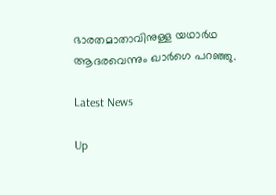ഭാരതമാതാവിനുള്ള യഥാർഥ ആദരവെന്നും ഖാർഗെ പറഞ്ഞു.

Latest News

Up